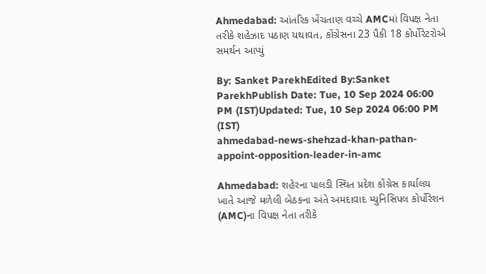Ahmedabad: આંતરિક ખેંચતાણ વચ્ચે AMCમાં વિપક્ષ નેતા તરીકે શહેઝાદ પઠાણ યથાવત, કોંગ્રેસના 23 પૈકી 18 કોર્પોરેટરોએ સમર્થન આપ્યું

By: Sanket ParekhEdited By:Sanket ParekhPublish Date: Tue, 10 Sep 2024 06:00 PM (IST)Updated: Tue, 10 Sep 2024 06:00 PM (IST)
ahmedabad-news-shehzad-khan-pathan-appoint-opposition-leader-in-amc

Ahmedabad: શહેરના પાલડી સ્થિત પ્રદેશ કોંગ્રેસ કાર્યાલય ખાતે આજે મળેલી બેઠકના અંતે અમદાવાદ મ્યુનિસિપલ કોર્પોરેશન (AMC)ના વિપક્ષ નેતા તરીકે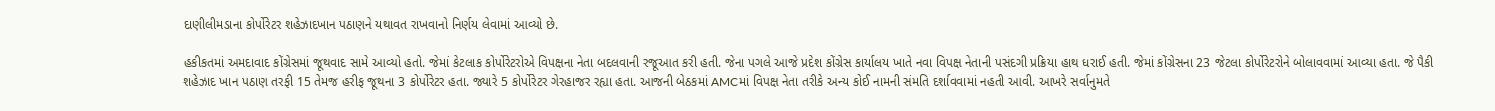દાણીલીમડાના કોર્પોરેટર શહેઝાદખાન પઠાણને યથાવત રાખવાનો નિર્ણય લેવામાં આવ્યો છે.

હકીકતમાં અમદાવાદ કોંગ્રેસમાં જૂથવાદ સામે આવ્યો હતો. જેમાં કેટલાક કોર્પોરેટરોએ વિપક્ષના નેતા બદલવાની રજૂઆત કરી હતી. જેના પગલે આજે પ્રદેશ કોંગ્રેસ કાર્યાલય ખાતે નવા વિપક્ષ નેતાની પસંદગી પ્રક્રિયા હાથ ધરાઈ હતી. જેમાં કોંગ્રેસના 23 જેટલા કોર્પોરેટરોને બોલાવવામાં આવ્યા હતા. જે પૈકી શહેઝાદ ખાન પઠાણ તરફી 15 તેમજ હરીફ જૂથના 3 કોર્પોરેટર હતા. જ્યારે 5 કોર્પોરેટર ગેરહાજર રહ્યા હતા. આજની બેઠકમાં AMCમાં વિપક્ષ નેતા તરીકે અન્ય કોઈ નામની સંમતિ દર્શાવવામાં નહતી આવી. આખરે સર્વાનુમતે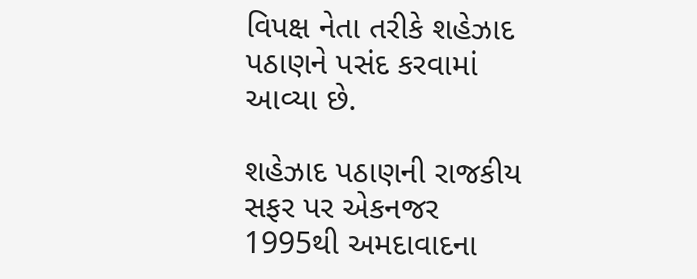વિપક્ષ નેતા તરીકે શહેઝાદ પઠાણને પસંદ કરવામાં આવ્યા છે.

શહેઝાદ પઠાણની રાજકીય સફર પર એકનજર
1995થી અમદાવાદના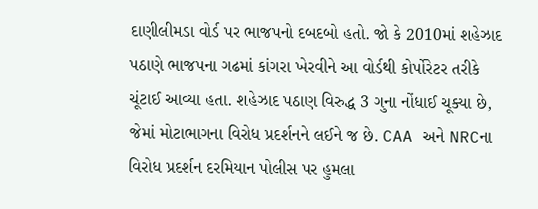દાણીલીમડા વોર્ડ પર ભાજપનો દબદબો હતો. જો કે 2010માં શહેઝાદ પઠાણે ભાજપના ગઢમાં કાંગરા ખેરવીને આ વોર્ડથી કોર્પોરેટર તરીકે ચૂંટાઈ આવ્યા હતા. શહેઝાદ પઠાણ વિરુદ્ધ 3 ગુના નોંધાઈ ચૂક્યા છે, જેમાં મોટાભાગના વિરોધ પ્રદર્શનને લઈને જ છે. CAA અને NRCના વિરોધ પ્રદર્શન દરમિયાન પોલીસ પર હુમલા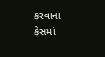કરવાના કેસમાં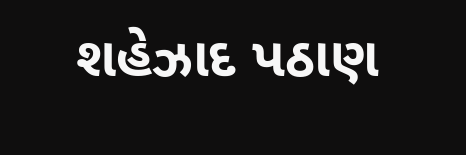શહેઝાદ પઠાણ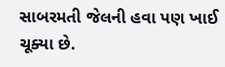સાબરમતી જેલની હવા પણ ખાઈ ચૂક્યા છે.